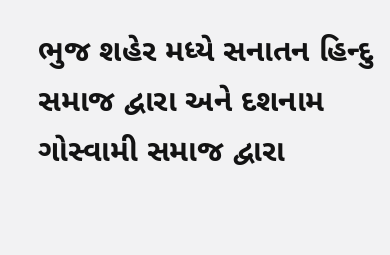ભુજ શહેર મધ્યે સનાતન હિન્દુ સમાજ દ્વારા અને દશનામ ગોસ્વામી સમાજ દ્વારા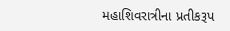મહાશિવરાત્રીના પ્રતીકરૂપ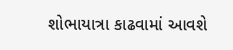શોભાયાત્રા કાઢવામાં આવશે